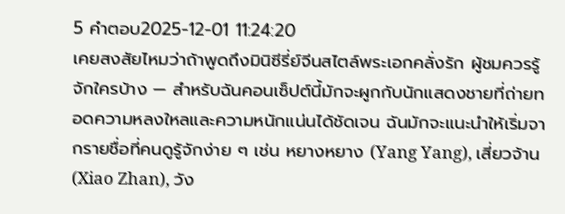5 คำตอบ2025-12-01 11:24:20
เคยสงสัยไหมว่าถ้าพูดถึงมินิซีรี่ย์จีนสไตล์พระเอกคลั่งรัก ผู้ชมควรรู้จักใครบ้าง — สำหรับฉันคอนเซ็ปต์นี้มักจะผูกกับนักแสดงชายที่ถ่ายทอดความหลงใหลและความหนักแน่นได้ชัดเจน ฉันมักจะแนะนำให้เริ่มจากรายชื่อที่คนดูรู้จักง่าย ๆ เช่น หยางหยาง (Yang Yang), เสี่ยวจ้าน (Xiao Zhan), วัง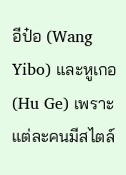อีป๋อ (Wang Yibo) และหูเกอ (Hu Ge) เพราะแต่ละคนมีสไตล์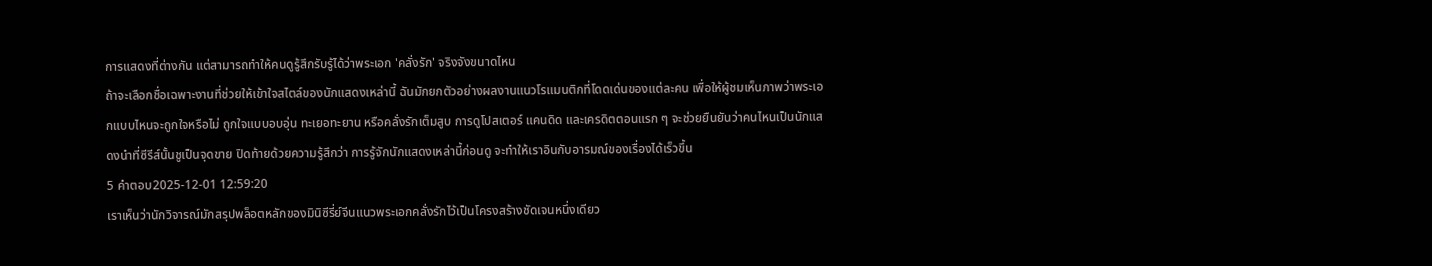การแสดงที่ต่างกัน แต่สามารถทำให้คนดูรู้สึกรับรู้ได้ว่าพระเอก 'คลั่งรัก' จริงจังขนาดไหน
ถ้าจะเลือกชื่อเฉพาะงานที่ช่วยให้เข้าใจสไตล์ของนักแสดงเหล่านี้ ฉันมักยกตัวอย่างผลงานแนวโรแมนติกที่โดดเด่นของแต่ละคน เพื่อให้ผู้ชมเห็นภาพว่าพระเอกแบบไหนจะถูกใจหรือไม่ ถูกใจแบบอบอุ่น ทะเยอทะยาน หรือคลั่งรักเต็มสูบ การดูโปสเตอร์ แคนดิด และเครดิตตอนแรก ๆ จะช่วยยืนยันว่าคนไหนเป็นนักแสดงนำที่ซีรีส์นั้นชูเป็นจุดขาย ปิดท้ายด้วยความรู้สึกว่า การรู้จักนักแสดงเหล่านี้ก่อนดู จะทำให้เราอินกับอารมณ์ของเรื่องได้เร็วขึ้น
5 คำตอบ2025-12-01 12:59:20
เราเห็นว่านักวิจารณ์มักสรุปพล็อตหลักของมินิซีรี่ย์จีนแนวพระเอกคลั่งรักไว้เป็นโครงสร้างชัดเจนหนึ่งเดียว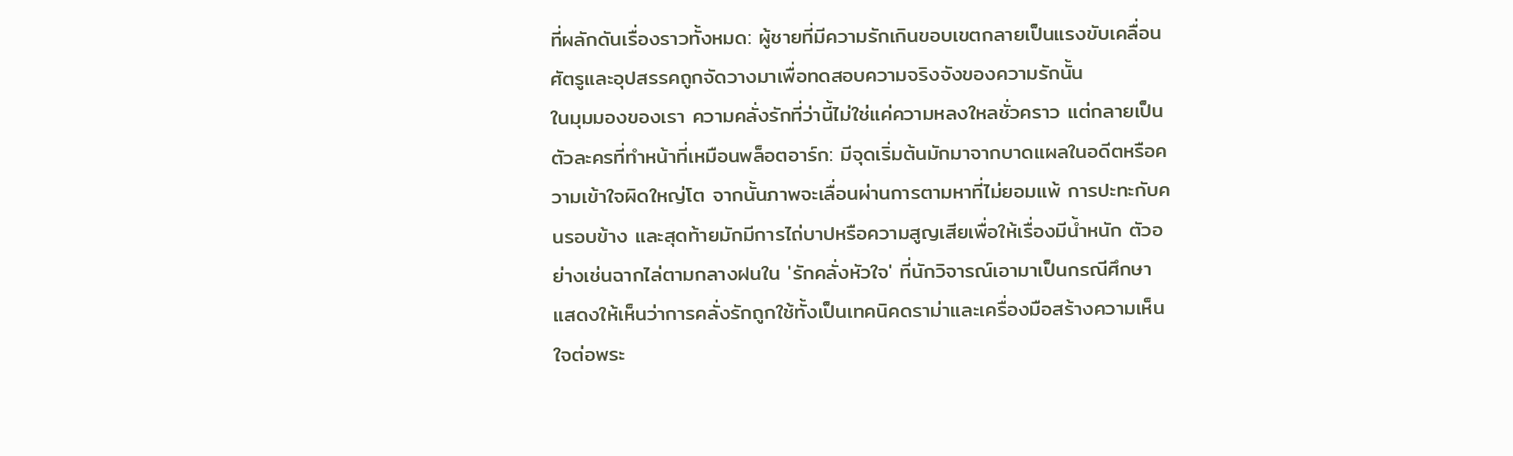ที่ผลักดันเรื่องราวทั้งหมด: ผู้ชายที่มีความรักเกินขอบเขตกลายเป็นแรงขับเคลื่อน ศัตรูและอุปสรรคถูกจัดวางมาเพื่อทดสอบความจริงจังของความรักนั้น
ในมุมมองของเรา ความคลั่งรักที่ว่านี้ไม่ใช่แค่ความหลงใหลชั่วคราว แต่กลายเป็นตัวละครที่ทำหน้าที่เหมือนพล็อตอาร์ก: มีจุดเริ่มต้นมักมาจากบาดแผลในอดีตหรือความเข้าใจผิดใหญ่โต จากนั้นภาพจะเลื่อนผ่านการตามหาที่ไม่ยอมแพ้ การปะทะกับคนรอบข้าง และสุดท้ายมักมีการไถ่บาปหรือความสูญเสียเพื่อให้เรื่องมีน้ำหนัก ตัวอย่างเช่นฉากไล่ตามกลางฝนใน 'รักคลั่งหัวใจ' ที่นักวิจารณ์เอามาเป็นกรณีศึกษา แสดงให้เห็นว่าการคลั่งรักถูกใช้ทั้งเป็นเทคนิคดราม่าและเครื่องมือสร้างความเห็นใจต่อพระ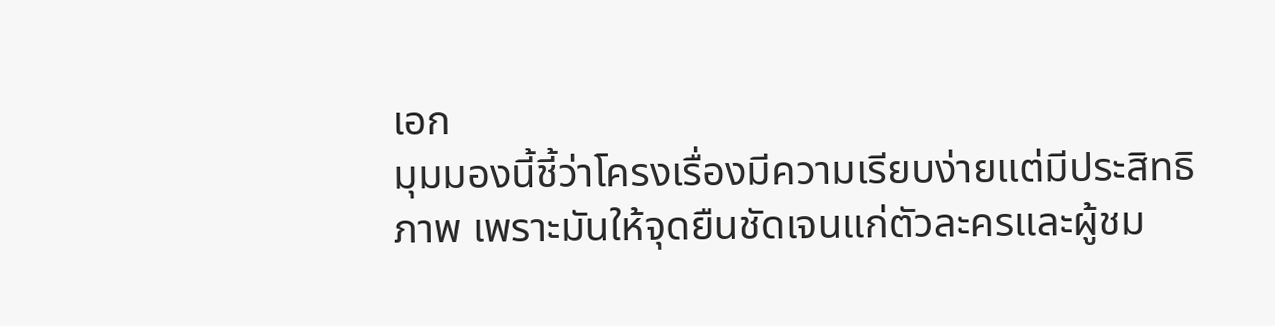เอก
มุมมองนี้ชี้ว่าโครงเรื่องมีความเรียบง่ายแต่มีประสิทธิภาพ เพราะมันให้จุดยืนชัดเจนแก่ตัวละครและผู้ชม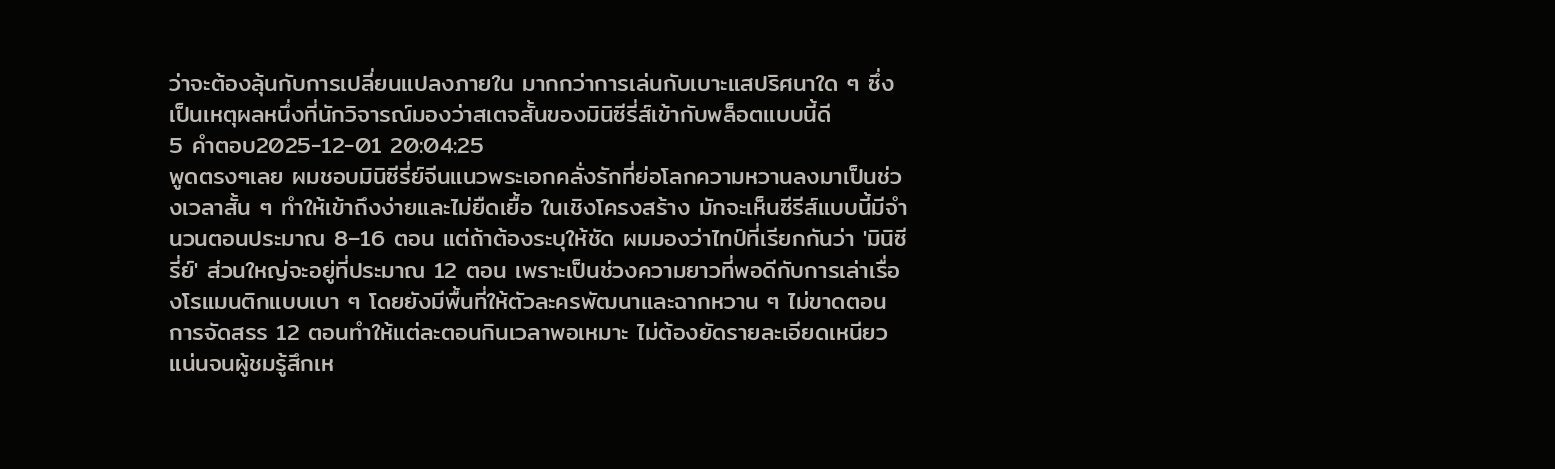ว่าจะต้องลุ้นกับการเปลี่ยนแปลงภายใน มากกว่าการเล่นกับเบาะแสปริศนาใด ๆ ซึ่งเป็นเหตุผลหนึ่งที่นักวิจารณ์มองว่าสเตจสั้นของมินิซีรี่ส์เข้ากับพล็อตแบบนี้ดี
5 คำตอบ2025-12-01 20:04:25
พูดตรงๆเลย ผมชอบมินิซีรี่ย์จีนแนวพระเอกคลั่งรักที่ย่อโลกความหวานลงมาเป็นช่วงเวลาสั้น ๆ ทำให้เข้าถึงง่ายและไม่ยืดเยื้อ ในเชิงโครงสร้าง มักจะเห็นซีรีส์แบบนี้มีจำนวนตอนประมาณ 8–16 ตอน แต่ถ้าต้องระบุให้ชัด ผมมองว่าไทป์ที่เรียกกันว่า 'มินิซีรี่ย์' ส่วนใหญ่จะอยู่ที่ประมาณ 12 ตอน เพราะเป็นช่วงความยาวที่พอดีกับการเล่าเรื่องโรแมนติกแบบเบา ๆ โดยยังมีพื้นที่ให้ตัวละครพัฒนาและฉากหวาน ๆ ไม่ขาดตอน
การจัดสรร 12 ตอนทำให้แต่ละตอนกินเวลาพอเหมาะ ไม่ต้องยัดรายละเอียดเหนียวแน่นจนผู้ชมรู้สึกเห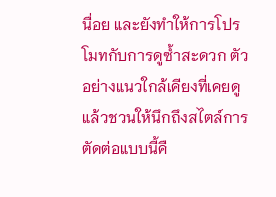นื่อย และยังทำให้การโปรโมทกับการดูซ้ำสะดวก ตัวอย่างแนวใกล้เคียงที่เคยดูแล้วชวนให้นึกถึงสไตล์การตัดต่อแบบนี้คื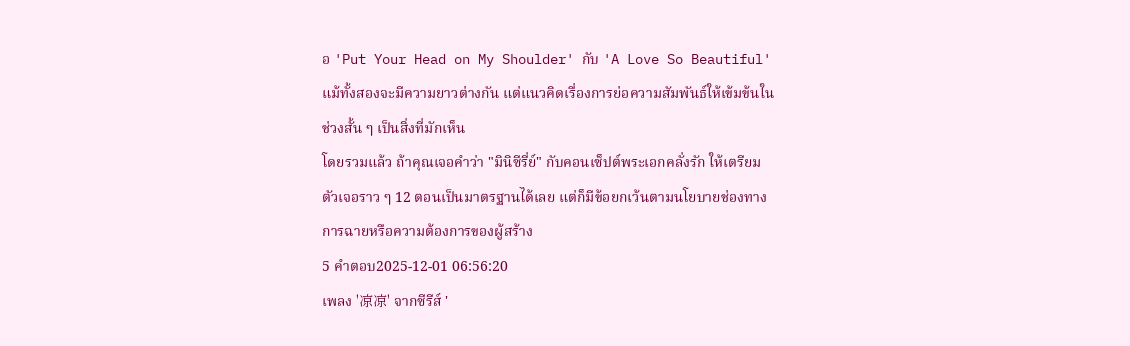อ 'Put Your Head on My Shoulder' กับ 'A Love So Beautiful' แม้ทั้งสองจะมีความยาวต่างกัน แต่แนวคิดเรื่องการย่อความสัมพันธ์ให้เข้มข้นในช่วงสั้น ๆ เป็นสิ่งที่มักเห็น
โดยรวมแล้ว ถ้าคุณเจอคำว่า "มินิซีรี่ย์" กับคอนเซ็ปต์พระเอกคลั่งรัก ให้เตรียมตัวเจอราว ๆ 12 ตอนเป็นมาตรฐานได้เลย แต่ก็มีข้อยกเว้นตามนโยบายช่องทางการฉายหรือความต้องการของผู้สร้าง
5 คำตอบ2025-12-01 06:56:20
เพลง '凉凉' จากซีรีส์ '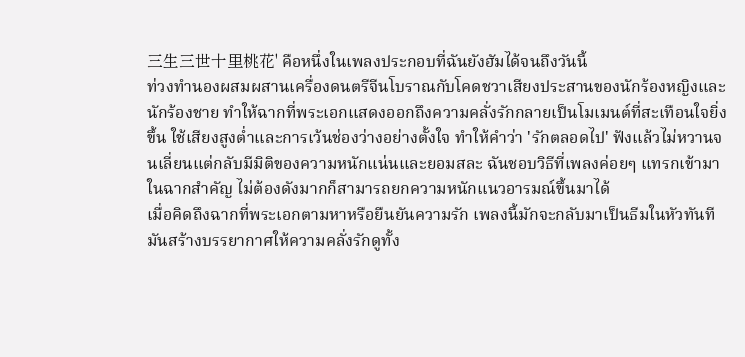三生三世十里桃花' คือหนึ่งในเพลงประกอบที่ฉันยังฮัมได้จนถึงวันนี้
ท่วงทำนองผสมผสานเครื่องดนตรีจีนโบราณกับโคดชวาเสียงประสานของนักร้องหญิงและนักร้องชาย ทำให้ฉากที่พระเอกแสดงออกถึงความคลั่งรักกลายเป็นโมเมนต์ที่สะเทือนใจยิ่งขึ้น ใช้เสียงสูงต่ำและการเว้นช่องว่างอย่างตั้งใจ ทำให้คำว่า 'รักตลอดไป' ฟังแล้วไม่หวานจนเลี่ยนแต่กลับมีมิติของความหนักแน่นและยอมสละ ฉันชอบวิธีที่เพลงค่อยๆ แทรกเข้ามาในฉากสำคัญ ไม่ต้องดังมากก็สามารถยกความหนักแนวอารมณ์ขึ้นมาได้
เมื่อคิดถึงฉากที่พระเอกตามหาหรือยืนยันความรัก เพลงนี้มักจะกลับมาเป็นธีมในหัวทันที มันสร้างบรรยากาศให้ความคลั่งรักดูทั้ง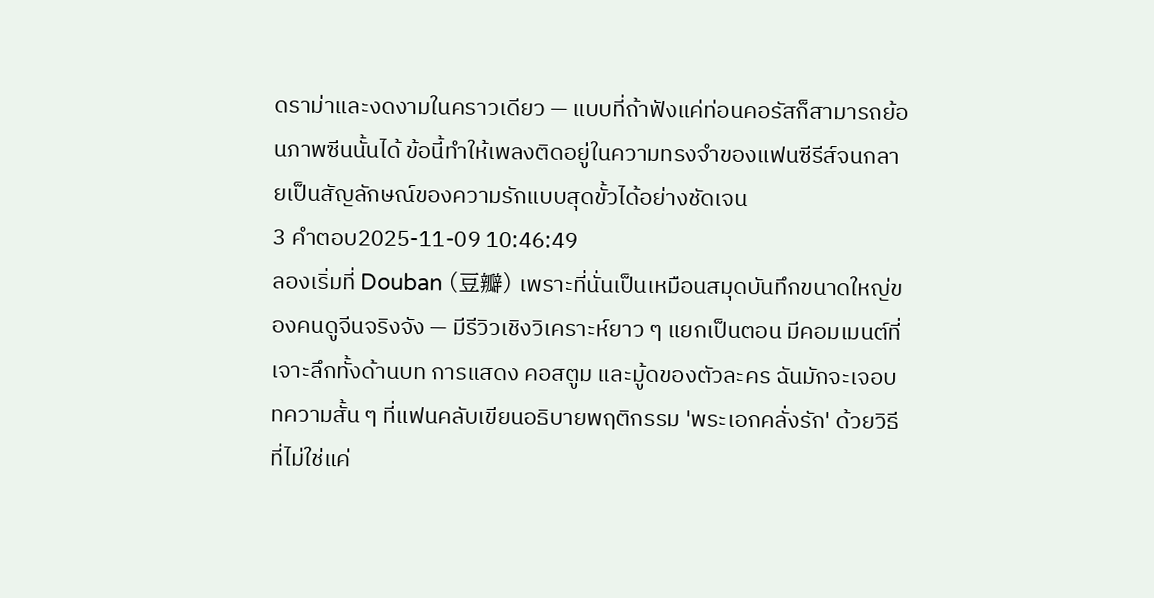ดราม่าและงดงามในคราวเดียว — แบบที่ถ้าฟังแค่ท่อนคอรัสก็สามารถย้อนภาพซีนนั้นได้ ข้อนี้ทำให้เพลงติดอยู่ในความทรงจำของแฟนซีรีส์จนกลายเป็นสัญลักษณ์ของความรักแบบสุดขั้วได้อย่างชัดเจน
3 คำตอบ2025-11-09 10:46:49
ลองเริ่มที่ Douban (豆瓣) เพราะที่นั่นเป็นเหมือนสมุดบันทึกขนาดใหญ่ของคนดูจีนจริงจัง — มีรีวิวเชิงวิเคราะห์ยาว ๆ แยกเป็นตอน มีคอมเมนต์ที่เจาะลึกทั้งด้านบท การแสดง คอสตูม และมู้ดของตัวละคร ฉันมักจะเจอบทความสั้น ๆ ที่แฟนคลับเขียนอธิบายพฤติกรรม 'พระเอกคลั่งรัก' ด้วยวิธีที่ไม่ใช่แค่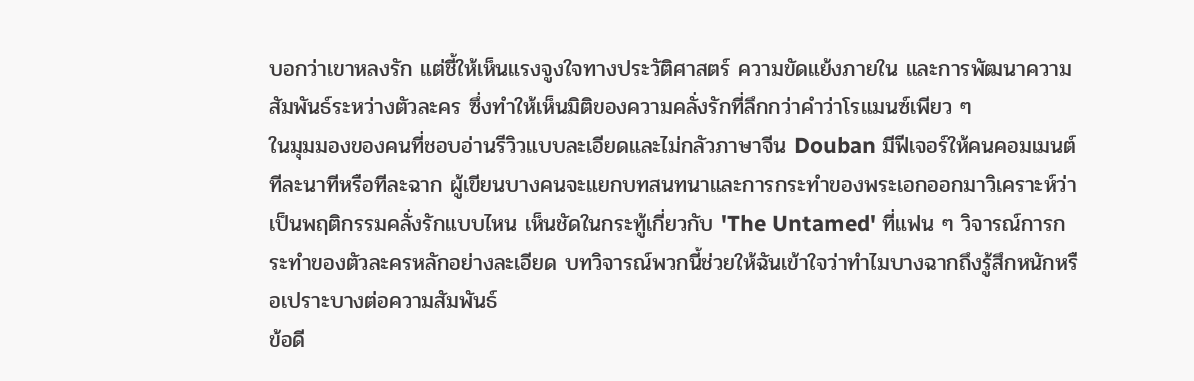บอกว่าเขาหลงรัก แต่ชี้ให้เห็นแรงจูงใจทางประวัติศาสตร์ ความขัดแย้งภายใน และการพัฒนาความสัมพันธ์ระหว่างตัวละคร ซึ่งทำให้เห็นมิติของความคลั่งรักที่ลึกกว่าคำว่าโรแมนซ์เพียว ๆ
ในมุมมองของคนที่ชอบอ่านรีวิวแบบละเอียดและไม่กลัวภาษาจีน Douban มีฟีเจอร์ให้คนคอมเมนต์ทีละนาทีหรือทีละฉาก ผู้เขียนบางคนจะแยกบทสนทนาและการกระทำของพระเอกออกมาวิเคราะห์ว่าเป็นพฤติกรรมคลั่งรักแบบไหน เห็นชัดในกระทู้เกี่ยวกับ 'The Untamed' ที่แฟน ๆ วิจารณ์การกระทำของตัวละครหลักอย่างละเอียด บทวิจารณ์พวกนี้ช่วยให้ฉันเข้าใจว่าทำไมบางฉากถึงรู้สึกหนักหรือเปราะบางต่อความสัมพันธ์
ข้อดี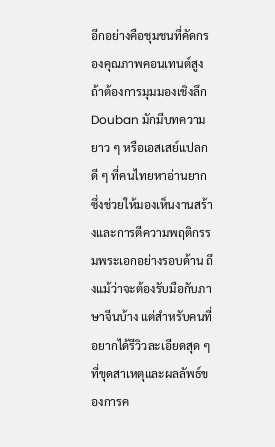อีกอย่างคือชุมชนที่คัดกรองคุณภาพคอนเทนต์สูง ถ้าต้องการมุมมองเชิงลึก Douban มักมีบทความยาว ๆ หรือเอสเสย์แปลกดี ๆ ที่คนไทยหาอ่านยาก ซึ่งช่วยให้มองเห็นงานสร้างและการตีความพฤติกรรมพระเอกอย่างรอบด้าน ถึงแม้ว่าจะต้องรับมือกับภาษาจีนบ้าง แต่สำหรับคนที่อยากได้รีวิวละเอียดสุด ๆ ที่ขุดสาเหตุและผลลัพธ์ของการค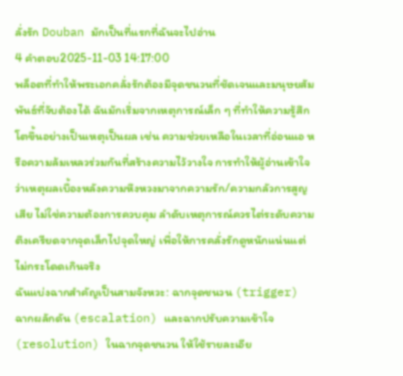ลั่งรัก Douban มักเป็นที่แรกที่ฉันจะไปอ่าน
4 คำตอบ2025-11-03 14:17:00
พล็อตที่ทำให้พระเอกคลั่งรักต้องมีจุดชนวนที่ชัดเจนและมนุษยสัมพันธ์ที่จับต้องได้ ฉันมักเริ่มจากเหตุการณ์เล็ก ๆ ที่ทำให้ความรู้สึกโตขึ้นอย่างเป็นเหตุเป็นผล เช่น ความช่วยเหลือในเวลาที่อ่อนแอ หรือความล้มเหลวร่วมกันที่สร้างความไว้วางใจ การทำให้ผู้อ่านเข้าใจว่าเหตุผลเบื้องหลังความหึงหวงมาจากความรัก/ความกลัวการสูญเสีย ไม่ใช่ความต้องการควบคุม ลำดับเหตุการณ์ควรไต่ระดับความตึงเครียดจากจุดเล็กไปจุดใหญ่ เพื่อให้การคลั่งรักดูหนักแน่นแต่ไม่กระโดดเกินจริง
ฉันแบ่งฉากสำคัญเป็นสามจังหวะ: ฉากจุดชนวน (trigger) ฉากผลักดัน (escalation) และฉากปรับความเข้าใจ (resolution) ในฉากจุดชนวน ให้ใช้รายละเอีย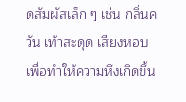ดสัมผัสเล็ก ๆ เช่น กลิ่นควัน เท้าสะดุด เสียงหอบ เพื่อทำให้ความหึงเกิดขึ้น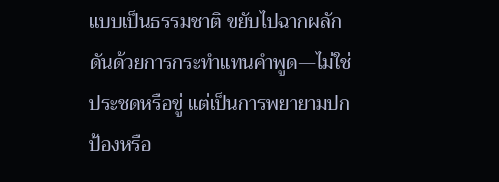แบบเป็นธรรมชาติ ขยับไปฉากผลักดันด้วยการกระทำแทนคำพูด—ไม่ใช่ประชดหรือขู่ แต่เป็นการพยายามปกป้องหรือ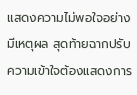แสดงความไม่พอใจอย่างมีเหตุผล สุดท้ายฉากปรับความเข้าใจต้องแสดงการ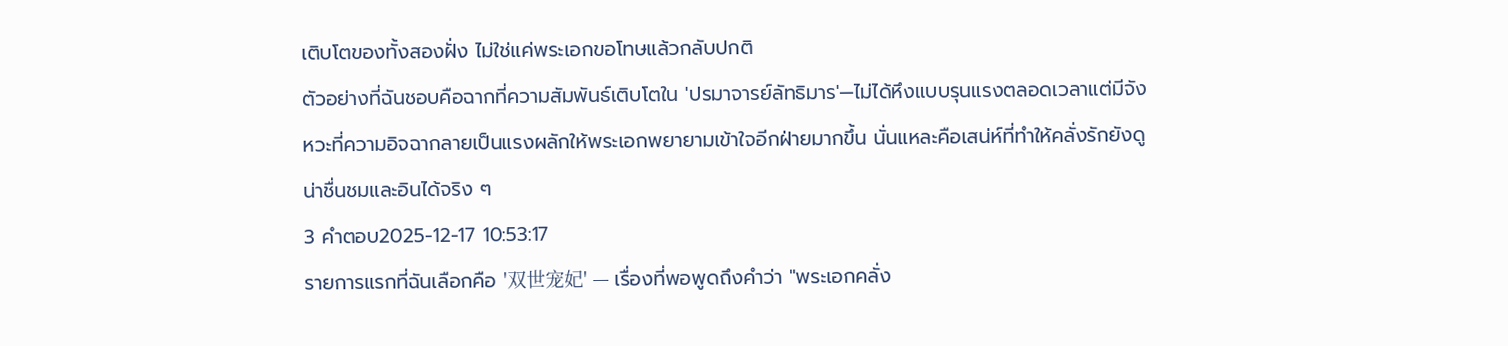เติบโตของทั้งสองฝั่ง ไม่ใช่แค่พระเอกขอโทษแล้วกลับปกติ
ตัวอย่างที่ฉันชอบคือฉากที่ความสัมพันธ์เติบโตใน 'ปรมาจารย์ลัทธิมาร'—ไม่ได้หึงแบบรุนแรงตลอดเวลาแต่มีจังหวะที่ความอิจฉากลายเป็นแรงผลักให้พระเอกพยายามเข้าใจอีกฝ่ายมากขึ้น นั่นแหละคือเสน่ห์ที่ทำให้คลั่งรักยังดูน่าชื่นชมและอินได้จริง ๆ
3 คำตอบ2025-12-17 10:53:17
รายการแรกที่ฉันเลือกคือ '双世宠妃' — เรื่องที่พอพูดถึงคำว่า "พระเอกคลั่ง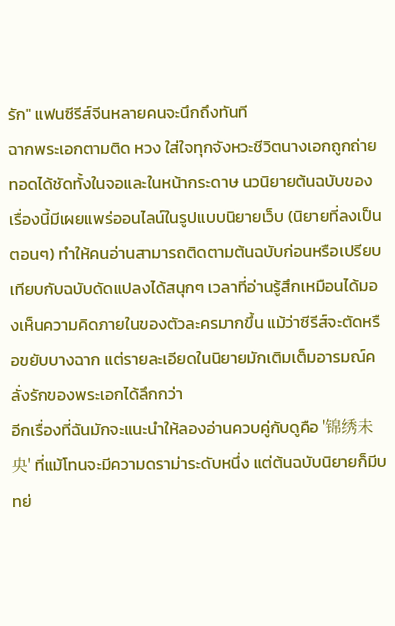รัก" แฟนซีรีส์จีนหลายคนจะนึกถึงทันที
ฉากพระเอกตามติด หวง ใส่ใจทุกจังหวะชีวิตนางเอกถูกถ่ายทอดได้ชัดทั้งในจอและในหน้ากระดาษ นวนิยายต้นฉบับของเรื่องนี้มีเผยแพร่ออนไลน์ในรูปแบบนิยายเว็บ (นิยายที่ลงเป็นตอนๆ) ทำให้คนอ่านสามารถติดตามต้นฉบับก่อนหรือเปรียบเทียบกับฉบับดัดแปลงได้สนุกๆ เวลาที่อ่านรู้สึกเหมือนได้มองเห็นความคิดภายในของตัวละครมากขึ้น แม้ว่าซีรีส์จะตัดหรือขยับบางฉาก แต่รายละเอียดในนิยายมักเติมเต็มอารมณ์คลั่งรักของพระเอกได้ลึกกว่า
อีกเรื่องที่ฉันมักจะแนะนำให้ลองอ่านควบคู่กับดูคือ '锦绣未央' ที่แม้โทนจะมีความดราม่าระดับหนึ่ง แต่ต้นฉบับนิยายก็มีบทย่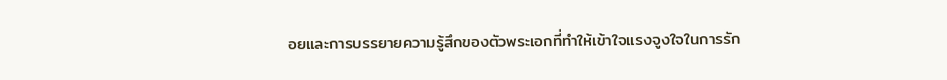อยและการบรรยายความรู้สึกของตัวพระเอกที่ทำให้เข้าใจแรงจูงใจในการรัก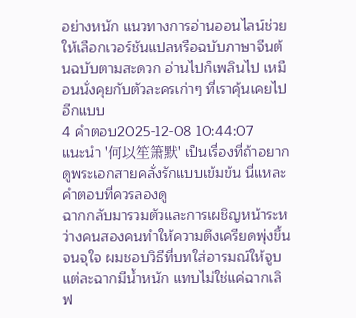อย่างหนัก แนวทางการอ่านออนไลน์ช่วยให้เลือกเวอร์ชันแปลหรือฉบับภาษาจีนต้นฉบับตามสะดวก อ่านไปก็เพลินไป เหมือนนั่งคุยกับตัวละครเก่าๆ ที่เราคุ้นเคยไปอีกแบบ
4 คำตอบ2025-12-08 10:44:07
แนะนำ '何以笙箫默' เป็นเรื่องที่ถ้าอยากดูพระเอกสายคลั่งรักแบบเข้มข้น นี่แหละคำตอบที่ควรลองดู
ฉากกลับมารวมตัวและการเผชิญหน้าระหว่างคนสองคนทำให้ความตึงเครียดพุ่งขึ้นจนจุใจ ผมชอบวิธีที่บทใส่อารมณ์ให้จูบแต่ละฉากมีน้ำหนัก แทบไม่ใช่แค่ฉากเลิฟ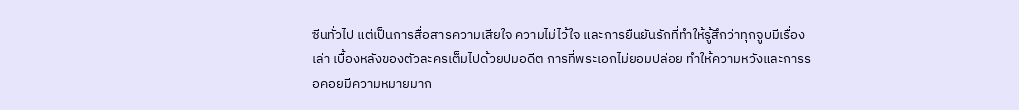ซีนทั่วไป แต่เป็นการสื่อสารความเสียใจ ความไม่ไว้ใจ และการยืนยันรักที่ทำให้รู้สึกว่าทุกจูบมีเรื่องเล่า เบื้องหลังของตัวละครเต็มไปด้วยปมอดีต การที่พระเอกไม่ยอมปล่อย ทำให้ความหวังและการรอคอยมีความหมายมาก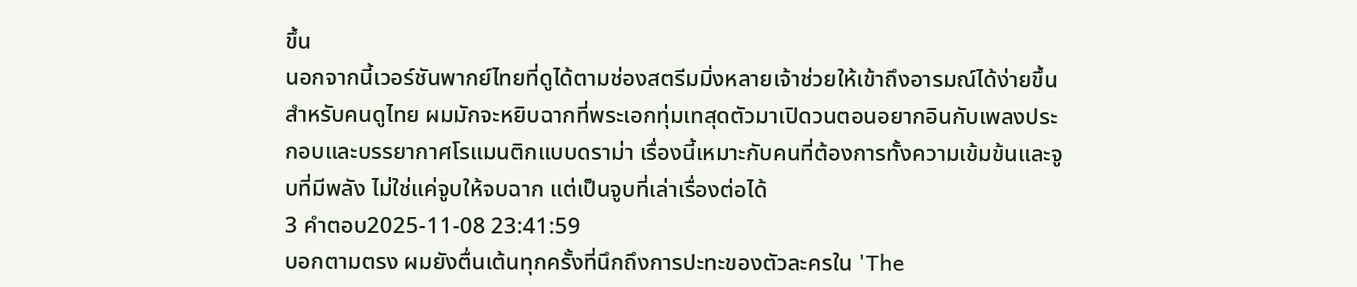ขึ้น
นอกจากนี้เวอร์ชันพากย์ไทยที่ดูได้ตามช่องสตรีมมิ่งหลายเจ้าช่วยให้เข้าถึงอารมณ์ได้ง่ายขึ้นสำหรับคนดูไทย ผมมักจะหยิบฉากที่พระเอกทุ่มเทสุดตัวมาเปิดวนตอนอยากอินกับเพลงประกอบและบรรยากาศโรแมนติกแบบดราม่า เรื่องนี้เหมาะกับคนที่ต้องการทั้งความเข้มข้นและจูบที่มีพลัง ไม่ใช่แค่จูบให้จบฉาก แต่เป็นจูบที่เล่าเรื่องต่อได้
3 คำตอบ2025-11-08 23:41:59
บอกตามตรง ผมยังตื่นเต้นทุกครั้งที่นึกถึงการปะทะของตัวละครใน 'The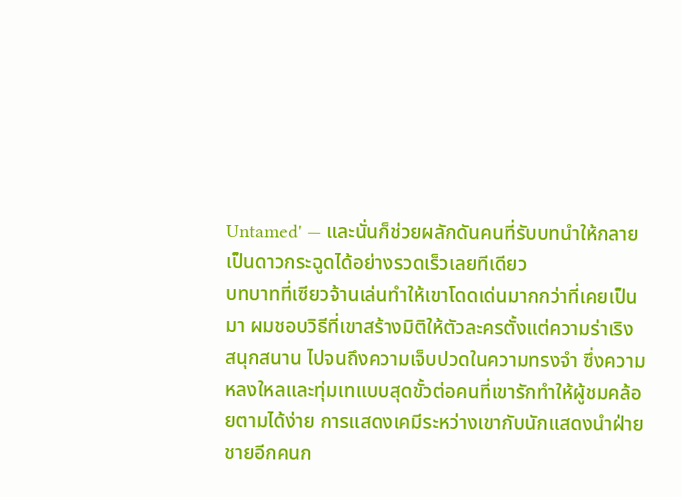Untamed' — และนั่นก็ช่วยผลักดันคนที่รับบทนำให้กลายเป็นดาวกระฉูดได้อย่างรวดเร็วเลยทีเดียว
บทบาทที่เซียวจ้านเล่นทำให้เขาโดดเด่นมากกว่าที่เคยเป็นมา ผมชอบวิธีที่เขาสร้างมิติให้ตัวละครตั้งแต่ความร่าเริง สนุกสนาน ไปจนถึงความเจ็บปวดในความทรงจำ ซึ่งความหลงใหลและทุ่มเทแบบสุดขั้วต่อคนที่เขารักทำให้ผู้ชมคล้อยตามได้ง่าย การแสดงเคมีระหว่างเขากับนักแสดงนำฝ่ายชายอีกคนก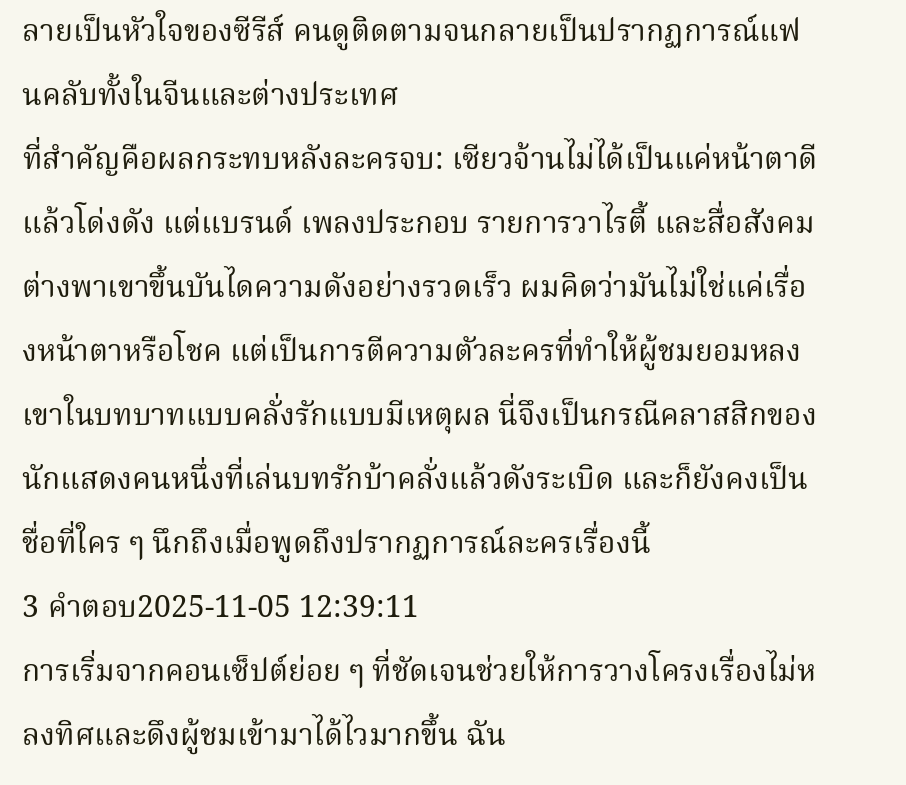ลายเป็นหัวใจของซีรีส์ คนดูติดตามจนกลายเป็นปรากฏการณ์แฟนคลับทั้งในจีนและต่างประเทศ
ที่สำคัญคือผลกระทบหลังละครจบ: เซียวจ้านไม่ได้เป็นแค่หน้าตาดีแล้วโด่งดัง แต่แบรนด์ เพลงประกอบ รายการวาไรตี้ และสื่อสังคมต่างพาเขาขึ้นบันไดความดังอย่างรวดเร็ว ผมคิดว่ามันไม่ใช่แค่เรื่องหน้าตาหรือโชค แต่เป็นการตีความตัวละครที่ทำให้ผู้ชมยอมหลงเขาในบทบาทแบบคลั่งรักแบบมีเหตุผล นี่จึงเป็นกรณีคลาสสิกของนักแสดงคนหนึ่งที่เล่นบทรักบ้าคลั่งแล้วดังระเบิด และก็ยังคงเป็นชื่อที่ใคร ๆ นึกถึงเมื่อพูดถึงปรากฏการณ์ละครเรื่องนี้
3 คำตอบ2025-11-05 12:39:11
การเริ่มจากคอนเซ็ปต์ย่อย ๆ ที่ชัดเจนช่วยให้การวางโครงเรื่องไม่หลงทิศและดึงผู้ชมเข้ามาได้ไวมากขึ้น ฉัน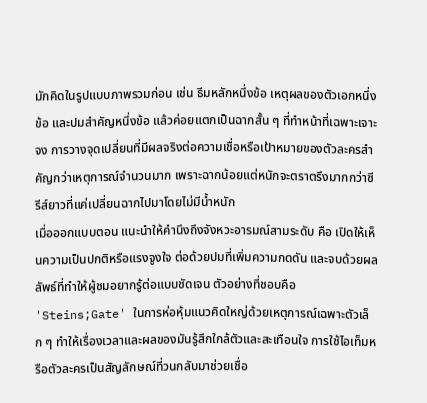มักคิดในรูปแบบภาพรวมก่อน เช่น ธีมหลักหนึ่งข้อ เหตุผลของตัวเอกหนึ่งข้อ และปมสำคัญหนึ่งข้อ แล้วค่อยแตกเป็นฉากสั้น ๆ ที่ทำหน้าที่เฉพาะเจาะจง การวางจุดเปลี่ยนที่มีผลจริงต่อความเชื่อหรือเป้าหมายของตัวละครสำคัญกว่าเหตุการณ์จำนวนมาก เพราะฉากน้อยแต่หนักจะตราตรึงมากกว่าซีรีส์ยาวที่แค่เปลี่ยนฉากไปมาโดยไม่มีน้ำหนัก
เมื่อออกแบบตอน แนะนำให้คำนึงถึงจังหวะอารมณ์สามระดับ คือ เปิดให้เห็นความเป็นปกติหรือแรงจูงใจ ต่อด้วยปมที่เพิ่มความกดดัน และจบด้วยผลลัพธ์ที่ทำให้ผู้ชมอยากรู้ต่อแบบชัดเจน ตัวอย่างที่ชอบคือ 'Steins;Gate' ในการห่อหุ้มแนวคิดใหญ่ด้วยเหตุการณ์เฉพาะตัวเล็ก ๆ ทำให้เรื่องเวลาและผลของมันรู้สึกใกล้ตัวและสะเทือนใจ การใช้ไอเท็มหรือตัวละครเป็นสัญลักษณ์ที่วนกลับมาช่วยเชื่อ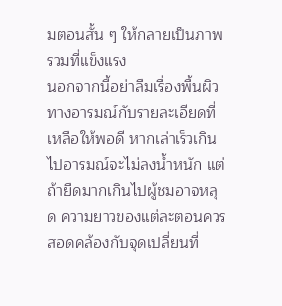มตอนสั้น ๆ ให้กลายเป็นภาพรวมที่แข็งแรง
นอกจากนี้อย่าลืมเรื่องพื้นผิวทางอารมณ์กับรายละเอียดที่เหลือให้พอดี หากเล่าเร็วเกินไปอารมณ์จะไม่ลงน้ำหนัก แต่ถ้ายืดมากเกินไปผู้ชมอาจหลุด ความยาวของแต่ละตอนควรสอดคล้องกับจุดเปลี่ยนที่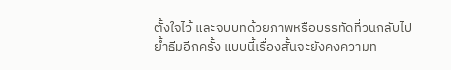ตั้งใจไว้ และจบบทด้วยภาพหรือบรรทัดที่วนกลับไปย้ำธีมอีกครั้ง แบบนี้เรื่องสั้นจะยังคงความท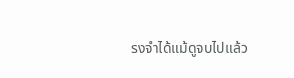รงจำได้แม้ดูจบไปแล้ว